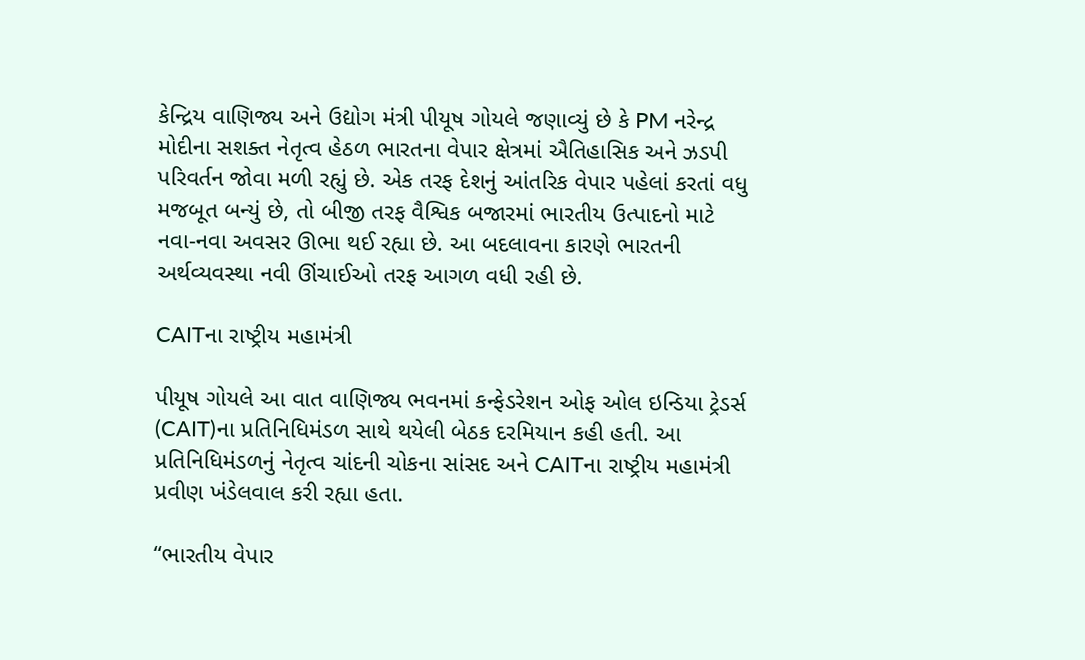કેન્દ્રિય વાણિજ્ય અને ઉદ્યોગ મંત્રી પીયૂષ ગોયલે જણાવ્યું છે કે PM નરેન્દ્ર મોદીના સશક્ત નેતૃત્વ હેઠળ ભારતના વેપાર ક્ષેત્રમાં ઐતિહાસિક અને ઝડપી પરિવર્તન જોવા મળી રહ્યું છે. એક તરફ દેશનું આંતરિક વેપાર પહેલાં કરતાં વધુ મજબૂત બન્યું છે, તો બીજી તરફ વૈશ્વિક બજારમાં ભારતીય ઉત્પાદનો માટે નવા-નવા અવસર ઊભા થઈ રહ્યા છે. આ બદલાવના કારણે ભારતની અર્થવ્યવસ્થા નવી ઊંચાઈઓ તરફ આગળ વધી રહી છે.

CAITના રાષ્ટ્રીય મહામંત્રી

પીયૂષ ગોયલે આ વાત વાણિજ્ય ભવનમાં કન્ફેડરેશન ઓફ ઓલ ઇન્ડિયા ટ્રેડર્સ (CAIT)ના પ્રતિનિધિમંડળ સાથે થયેલી બેઠક દરમિયાન કહી હતી. આ પ્રતિનિધિમંડળનું નેતૃત્વ ચાંદની ચોકના સાંસદ અને CAITના રાષ્ટ્રીય મહામંત્રી પ્રવીણ ખંડેલવાલ કરી રહ્યા હતા.

“ભારતીય વેપાર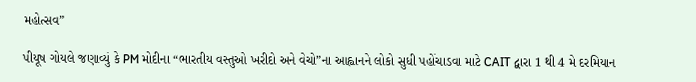મહોત્સવ”

પીયૂષ ગોયલે જણાવ્યું કે PM મોદીના “ભારતીય વસ્તુઓ ખરીદો અને વેચો”ના આહ્વાનને લોકો સુધી પહોંચાડવા માટે CAIT દ્વારા 1 થી 4 મે દરમિયાન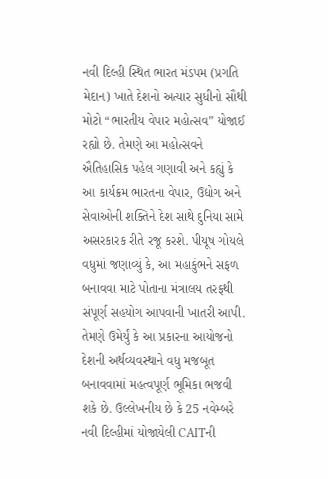નવી દિલ્હી સ્થિત ભારત મંડપમ (પ્રગતિ મેદાન) ખાતે દેશનો અત્યાર સુધીનો સૌથી મોટો “ભારતીય વેપાર મહોત્સવ” યોજાઈ રહ્યો છે. તેમણે આ મહોત્સવને ઐતિહાસિક પહેલ ગણાવી અને કહ્યું કે આ કાર્યક્રમ ભારતના વેપાર, ઉદ્યોગ અને સેવાઓની શક્તિને દેશ સાથે દુનિયા સામે અસરકારક રીતે રજૂ કરશે. પીયૂષ ગોયલે વધુમાં જણાવ્યું કે, આ મહાકુંભને સફળ બનાવવા માટે પોતાના મંત્રાલય તરફથી સંપૂર્ણ સહયોગ આપવાની ખાતરી આપી. તેમણે ઉમેર્યું કે આ પ્રકારના આયોજનો દેશની અર્થવ્યવસ્થાને વધુ મજબૂત બનાવવામાં મહત્વપૂર્ણ ભૂમિકા ભજવી શકે છે. ઉલ્લેખનીય છે કે 25 નવેમ્બરે નવી દિલ્હીમાં યોજાયેલી CAITની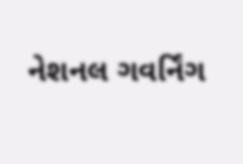નેશનલ ગવર્નિંગ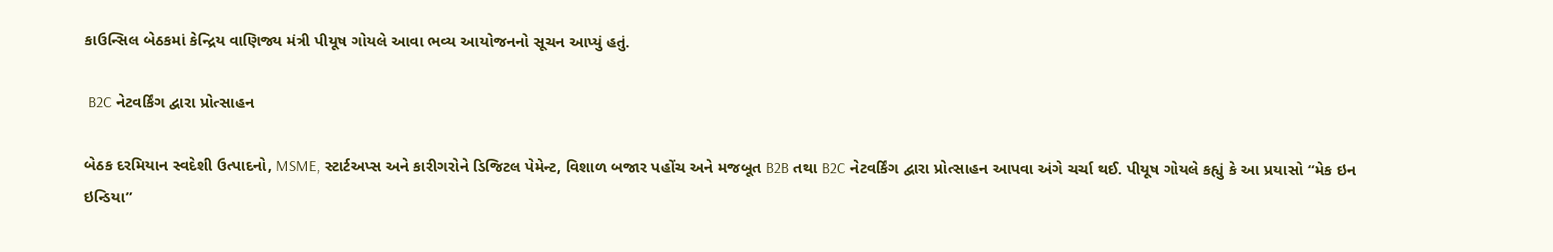કાઉન્સિલ બેઠકમાં કેન્દ્રિય વાણિજ્ય મંત્રી પીયૂષ ગોયલે આવા ભવ્ય આયોજનનો સૂચન આપ્યું હતું.

 B2C નેટવર્કિંગ દ્વારા પ્રોત્સાહન

બેઠક દરમિયાન સ્વદેશી ઉત્પાદનો, MSME, સ્ટાર્ટઅપ્સ અને કારીગરોને ડિજિટલ પેમેન્ટ, વિશાળ બજાર પહોંચ અને મજબૂત B2B તથા B2C નેટવર્કિંગ દ્વારા પ્રોત્સાહન આપવા અંગે ચર્ચા થઈ. પીયૂષ ગોયલે કહ્યું કે આ પ્રયાસો “મેક ઇન ઇન્ડિયા”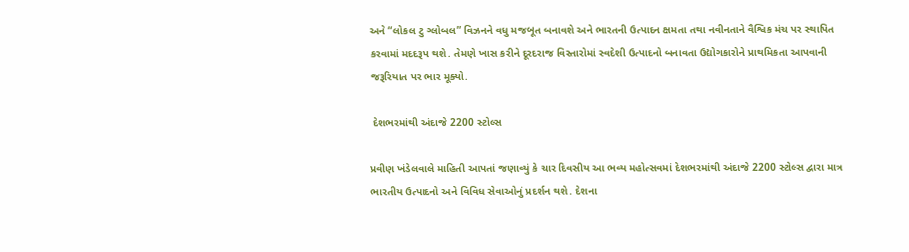અને “લોકલ ટુ ગ્લોબલ” વિઝનને વધુ મજબૂત બનાવશે અને ભારતની ઉત્પાદન ક્ષમતા તથા નવીનતાને વૈશ્વિક મંચ પર સ્થાપિત કરવામાં મદદરૂપ થશે. તેમણે ખાસ કરીને દૂરદરાજ વિસ્તારોમાં સ્વદેશી ઉત્પાદનો બનાવતા ઉદ્યોગકારોને પ્રાથમિકતા આપવાની જરૂરિયાત પર ભાર મૂક્યો.

 દેશભરમાંથી અંદાજે 2200 સ્ટોલ્સ

પ્રવીણ ખંડેલવાલે માહિતી આપતાં જણાવ્યું કે ચાર દિવસીય આ ભવ્ય મહોત્સવમાં દેશભરમાંથી અંદાજે 2200 સ્ટોલ્સ દ્વારા માત્ર ભારતીય ઉત્પાદનો અને વિવિધ સેવાઓનું પ્રદર્શન થશે. દેશના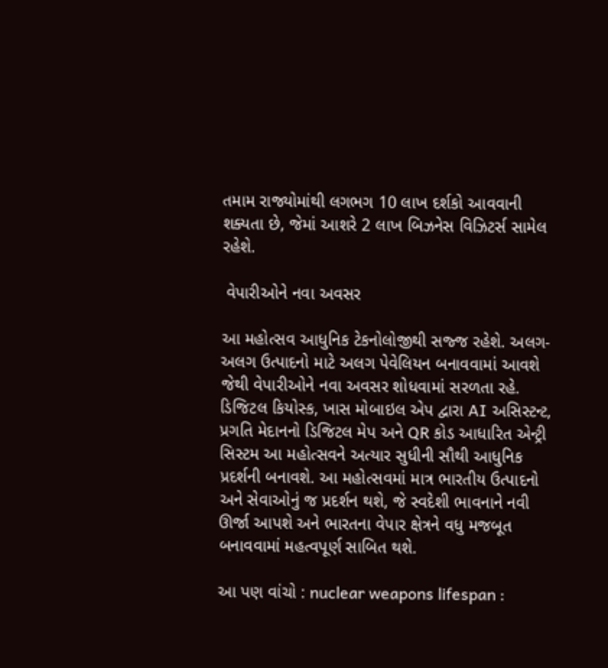તમામ રાજ્યોમાંથી લગભગ 10 લાખ દર્શકો આવવાની શક્યતા છે, જેમાં આશરે 2 લાખ બિઝનેસ વિઝિટર્સ સામેલ રહેશે.

 વેપારીઓને નવા અવસર

આ મહોત્સવ આધુનિક ટેકનોલોજીથી સજ્જ રહેશે. અલગ-અલગ ઉત્પાદનો માટે અલગ પેવેલિયન બનાવવામાં આવશે જેથી વેપારીઓને નવા અવસર શોધવામાં સરળતા રહે. ડિજિટલ કિયોસ્ક, ખાસ મોબાઇલ એપ દ્વારા AI અસિસ્ટન્ટ, પ્રગતિ મેદાનનો ડિજિટલ મેપ અને QR કોડ આધારિત એન્ટ્રી સિસ્ટમ આ મહોત્સવને અત્યાર સુધીની સૌથી આધુનિક પ્રદર્શની બનાવશે. આ મહોત્સવમાં માત્ર ભારતીય ઉત્પાદનો અને સેવાઓનું જ પ્રદર્શન થશે, જે સ્વદેશી ભાવનાને નવી ઊર્જા આપશે અને ભારતના વેપાર ક્ષેત્રને વધુ મજબૂત બનાવવામાં મહત્વપૂર્ણ સાબિત થશે.

આ પણ વાંચો : nuclear weapons lifespan :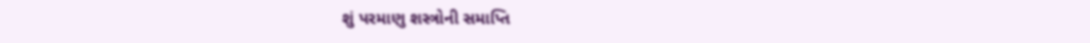શું પરમાણુ શસ્ત્રોની સમાપ્તિ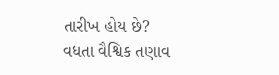તારીખ હોય છે? વધતા વૈશ્વિક તણાવ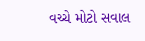વચ્ચે મોટો સવાલ